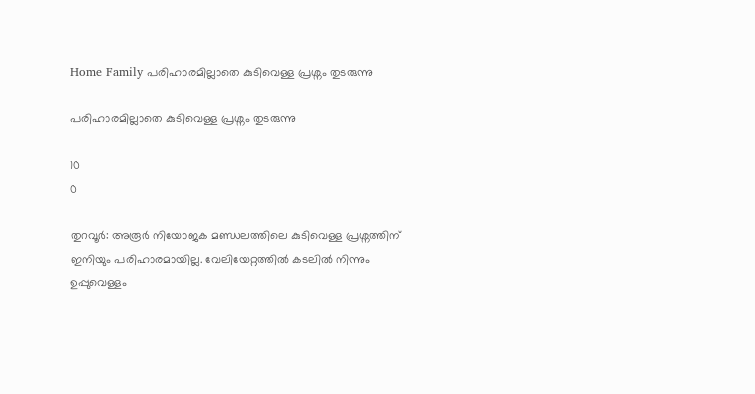Home Family പരിഹാരമില്ലാതെ കുടിവെള്ള പ്രശ്നം തുടരുന്നു

പരിഹാരമില്ലാതെ കുടിവെള്ള പ്രശ്നം തുടരുന്നു

10
0

തുറവൂര്‍: അരൂര്‍ നിയോജക മണ്ഡലത്തിലെ കുടിവെള്ള പ്രശ്നത്തിന് ഇനിയും പരിഹാരമായില്ല. വേലിയേറ്റത്തില്‍ കടലില്‍ നിന്നും ഉപ്പുവെള്ളം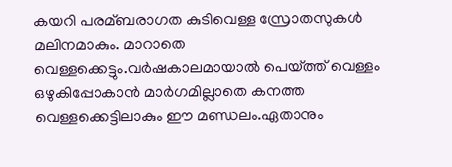കയറി പരമ്ബരാഗത കുടിവെള്ള സ്രോതസുകള്‍ മലിനമാകും. മാറാതെ വെള്ളക്കെട്ടും.വര്‍ഷകാലമായാല്‍ പെയ്ത്ത് വെള്ളം ഒഴുകിപ്പോകാന്‍ മാര്‍ഗമില്ലാതെ കനത്ത വെള്ളക്കെട്ടിലാകും ഈ മണ്ഡലം.ഏതാനും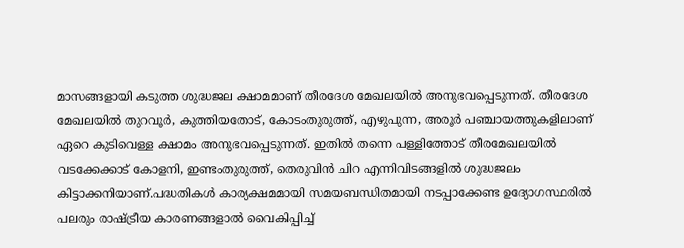മാസങ്ങളായി കടുത്ത ശുദ്ധജല ക്ഷാമമാണ് തീരദേശ മേഖലയില്‍ അനുഭവപ്പെടുന്നത്. തീരദേശ മേഖലയില്‍ തുറവൂര്‍, കുത്തിയതോട്, കോടംതുരുത്ത്, എഴുപുന്ന, അരൂര്‍ പഞ്ചായത്തുകളിലാണ് ഏറെ കുടിവെള്ള ക്ഷാമം അനുഭവപ്പെടുന്നത്. ഇതില്‍ തന്നെ പള്ളിത്തോട് തീരമേഖലയില്‍ വടക്കേക്കാട് കോളനി, ഇണ്ടംതുരുത്ത്, തെരുവിന്‍ ചിറ എന്നിവിടങ്ങളില്‍ ശുദ്ധജലം കിട്ടാക്കനിയാണ്.പദ്ധതികള്‍ കാര്യക്ഷമമായി സമയബന്ധിതമായി നടപ്പാക്കേണ്ട ഉദ്യോഗസ്ഥരില്‍ പലരും രാഷ്ട്രീയ കാരണങ്ങളാല്‍ വൈകിപ്പിച്ച്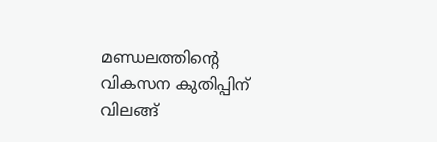മണ്ഡലത്തിന്റെ വികസന കുതിപ്പിന് വിലങ്ങ്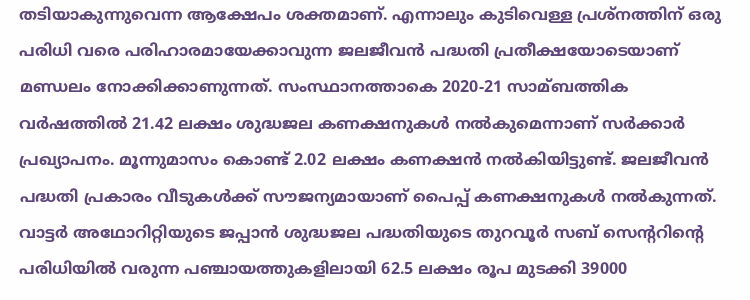തടിയാകുന്നുവെന്ന ആക്ഷേപം ശക്തമാണ്. എന്നാലും കുടിവെള്ള പ്രശ്നത്തിന് ഒരു പരിധി വരെ പരിഹാരമായേക്കാവുന്ന ജലജീവന്‍ പദ്ധതി പ്രതീക്ഷയോടെയാണ് മണ്ഡലം നോക്കിക്കാണുന്നത്. സംസ്ഥാനത്താകെ 2020-21 സാമ്ബത്തിക വര്‍ഷത്തില്‍ 21.42 ലക്ഷം ശുദ്ധജല കണക്ഷനുകള്‍ നല്‍കുമെന്നാണ് സര്‍ക്കാര്‍ പ്രഖ്യാപനം. മൂന്നുമാസം കൊണ്ട് 2.02 ലക്ഷം കണക്ഷന്‍ നല്‍കിയിട്ടുണ്ട്. ജലജീവന്‍ പദ്ധതി പ്രകാരം വീടുകള്‍ക്ക് സൗജന്യമായാണ് പൈപ്പ് കണക്ഷനുകള്‍ നല്‍കുന്നത്. വാട്ടര്‍ അഥോറിറ്റിയുടെ ജപ്പാന്‍ ശുദ്ധജല പദ്ധതിയുടെ തുറവൂര്‍ സബ് സെന്ററിന്റെ പരിധിയില്‍ വരുന്ന പഞ്ചായത്തുകളിലായി 62.5 ലക്ഷം രൂപ മുടക്കി 39000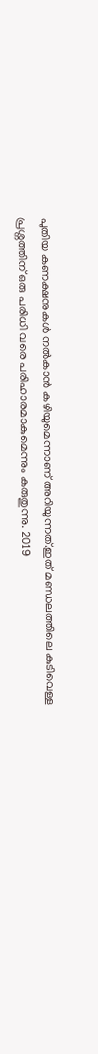പുതിയ കണക്ഷനുകള്‍ നല്‍കാന്‍ കഴിയുമെന്നാണ് അറിയുന്നത്.ഇത് മണ്ഡലത്തിലെ കുടിവെള്ള പ്രശ്നത്തിന് ഒരു പരിധി വരെ പരിഹാരമാകുമെന്നും കരുതുന്നു. 2019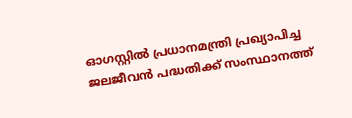ഓഗസ്റ്റില്‍ പ്രധാനമന്ത്രി പ്രഖ്യാപിച്ച ജലജീവന്‍ പദ്ധതിക്ക് സംസ്ഥാനത്ത്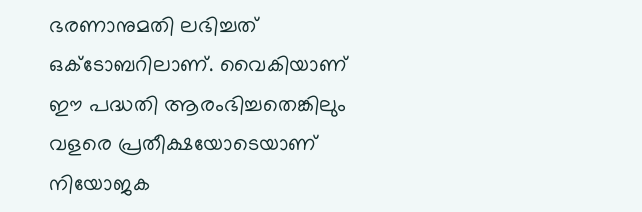ഭരണാനുമതി ലഭിച്ചത് ഒക്ടോബറിലാണ്. വൈകിയാണ് ഈ പദ്ധതി ആരംഭിച്ചതെങ്കിലും വളരെ പ്രതീക്ഷയോടെയാണ് നിയോജക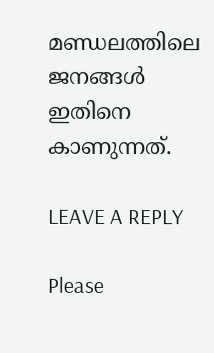മണ്ഡലത്തിലെ ജനങ്ങള്‍ ഇതിനെ കാണുന്നത്.

LEAVE A REPLY

Please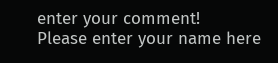enter your comment!
Please enter your name here